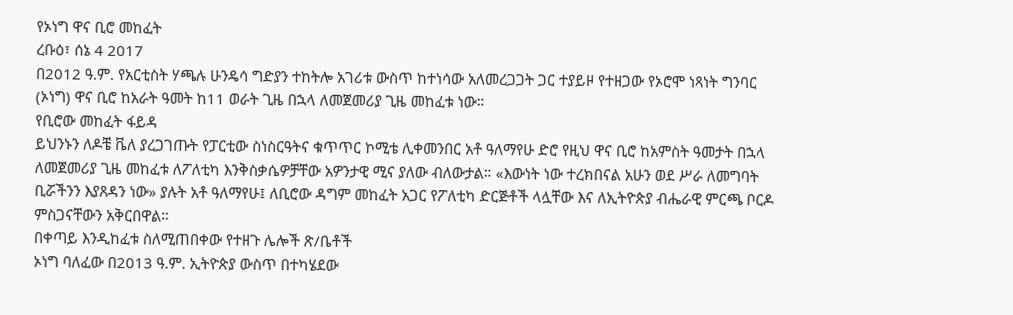የኦነግ ዋና ቢሮ መከፈት
ረቡዕ፣ ሰኔ 4 2017
በ2012 ዓ.ም. የአርቲስት ሃጫሉ ሁንዴሳ ግድያን ተከትሎ አገሪቱ ውስጥ ከተነሳው አለመረጋጋት ጋር ተያይዞ የተዘጋው የኦሮሞ ነጻነት ግንባር (ኦነግ) ዋና ቢሮ ከአራት ዓመት ከ11 ወራት ጊዜ በኋላ ለመጀመሪያ ጊዜ መከፈቱ ነው።
የቢሮው መከፈት ፋይዳ
ይህንኑን ለዶቼ ቬለ ያረጋገጡት የፓርቲው ስነስርዓትና ቁጥጥር ኮሚቴ ሊቀመንበር አቶ ዓለማየሁ ድሮ የዚህ ዋና ቢሮ ከአምስት ዓመታት በኋላ ለመጀመሪያ ጊዜ መከፈቱ ለፖለቲካ እንቅስቃሴዎቻቸው አዎንታዊ ሚና ያለው ብለውታል። «እውነት ነው ተረክበናል አሁን ወደ ሥራ ለመግባት ቢሯችንን እያጸዳን ነው» ያሉት አቶ ዓለማየሁ፤ ለቢሮው ዳግም መከፈት አጋር የፖለቲካ ድርጅቶች ላሏቸው እና ለኢትዮጵያ ብሔራዊ ምርጫ ቦርዶ ምስጋናቸውን አቅርበዋል።
በቀጣይ እንዲከፈቱ ስለሚጠበቀው የተዘጉ ሌሎች ጽ/ቤቶች
ኦነግ ባለፈው በ2013 ዓ.ም. ኢትዮጵያ ውስጥ በተካሄደው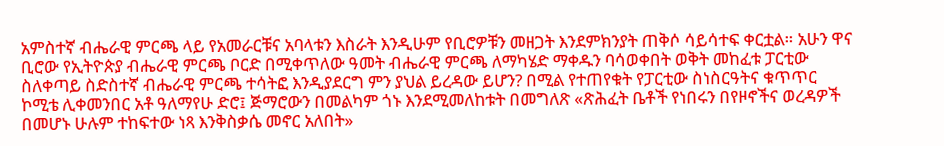አምስተኛ ብሔራዊ ምርጫ ላይ የአመራርቹና አባላቱን እስራት እንዲሁም የቢሮዎቹን መዘጋት እንደምክንያት ጠቅሶ ሳይሳተፍ ቀርቷል። አሁን ዋና ቢሮው የኢትዮጵያ ብሔራዊ ምርጫ ቦርድ በሚቀጥለው ዓመት ብሔራዊ ምርጫ ለማካሄድ ማቀዱን ባሳወቀበት ወቅት መከፈቱ ፓርቲው ስለቀጣይ ስድስተኛ ብሔራዊ ምርጫ ተሳትፎ እንዲያደርግ ምን ያህል ይረዳው ይሆን? በሚል የተጠየቁት የፓርቲው ስነስርዓትና ቁጥጥር ኮሚቴ ሊቀመንበር አቶ ዓለማየሁ ድሮ፤ ጅማሮውን በመልካም ጎኑ እንደሚመለከቱት በመግለጽ «ጽሕፈት ቤቶች የነበሩን በየዞኖችና ወረዳዎች በመሆኑ ሁሉም ተከፍተው ነጻ እንቅስቃሴ መኖር አለበት»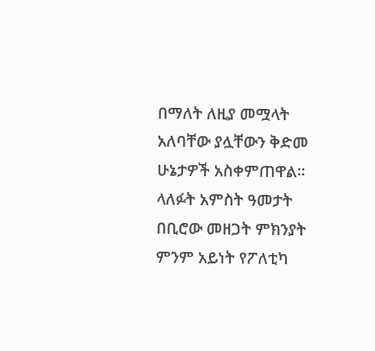በማለት ለዚያ መሟላት አለባቸው ያሏቸውን ቅድመ ሁኔታዎች አስቀምጠዋል።
ላለፉት አምስት ዓመታት በቢሮው መዘጋት ምክንያት ምንም አይነት የፖለቲካ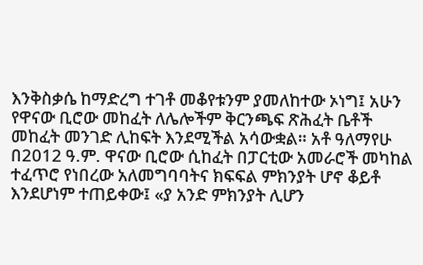እንቅስቃሴ ከማድረግ ተገቶ መቆየቱንም ያመለከተው ኦነግ፤ አሁን የዋናው ቢሮው መከፈት ለሌሎችም ቅርንጫፍ ጽሕፈት ቤቶች መከፈት መንገድ ሊከፍት እንደሚችል አሳውቋል። አቶ ዓለማየሁ በ2012 ዓ.ም. ዋናው ቢሮው ሲከፈት በፓርቲው አመራሮች መካከል ተፈጥሮ የነበረው አለመግባባትና ክፍፍል ምክንያት ሆኖ ቆይቶ እንደሆነም ተጠይቀው፤ «ያ አንድ ምክንያት ሊሆን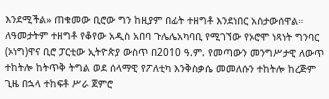እንደሚችል» ጠቁመው ቢሮው ግን ከዚያም በፊት ተዘግቶ እንደነበር አስታውሰዋል።
ለዓመታትም ተዘግቶ የቆየው አዲስ አበባ ጉሌሌአካባቢ የሚገኘው የኦሮሞ ነጻነት ግንባር (ኦነግ)ዋና ቢሮ ፓርቲው ኢትዮጵያ ውስጥ በ2010 ዓ.ም. የመጣውን መንግሥታዊ ለውጥ ተከትሎ ከትጥቅ ትግል ወደ ሰላማዊ የፖለቲካ እንቅስቃሴ መመለሱን ተከትሎ ከረጅም ጊዜ በኋላ ተከፍቶ ሥራ ጀምሮ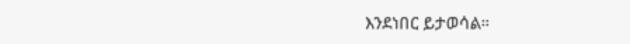እንደነበር ይታወሳል።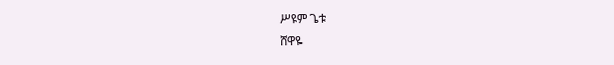ሥዩም ጌቱ
ሸዋዬ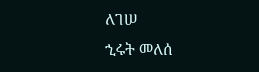ለገሠ
ኂሩት መለሰ